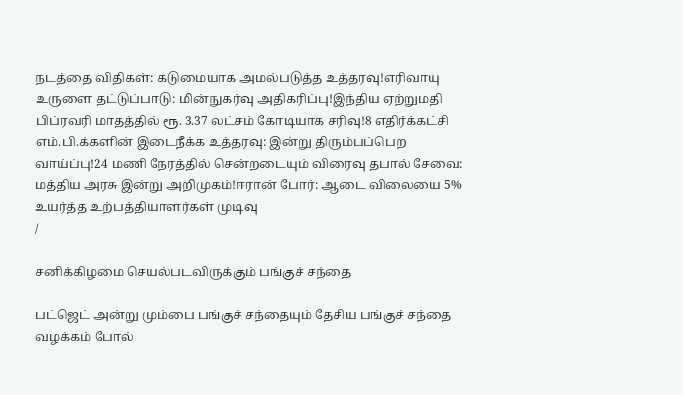நடத்தை விதிகள்: கடுமையாக அமல்படுத்த உத்தரவு!எரிவாயு உருளை தட்டுப்பாடு: மின்நுகர்வு அதிகரிப்பு!இந்திய ஏற்றுமதி பிப்ரவரி மாதத்தில் ரூ. 3.37 லட்சம் கோடியாக சரிவு!8 எதிர்க்கட்சி எம்.பி.க்களின் இடைநீக்க உத்தரவு: இன்று திரும்பப்பெற வாய்ப்பு!24 மணி நேரத்தில் சென்றடையும் விரைவு தபால் சேவை: மத்திய அரசு இன்று அறிமுகம்!ஈரான் போர்: ஆடை விலையை 5% உயர்த்த உற்பத்தியாளர்கள் முடிவு
/

சனிக்கிழமை செயல்படவிருக்கும் பங்குச் சந்தை

பட்ஜெட் அன்று மும்பை பங்குச் சந்தையும் தேசிய பங்குச் சந்தை வழக்கம் போல்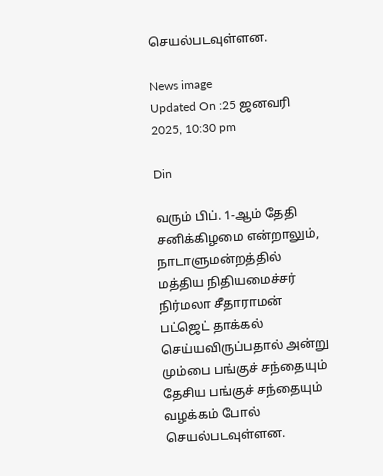செயல்படவுள்ளன.

News image
Updated On :25 ஜனவரி 2025, 10:30 pm

Din

வரும் பிப். 1-ஆம் தேதி சனிக்கிழமை என்றாலும், நாடாளுமன்றத்தில் மத்திய நிதியமைச்சர் நிர்மலா சீதாராமன் பட்ஜெட் தாக்கல் செய்யவிருப்பதால் அன்று மும்பை பங்குச் சந்தையும் தேசிய பங்குச் சந்தையும் வழக்கம் போல் செயல்படவுள்ளன.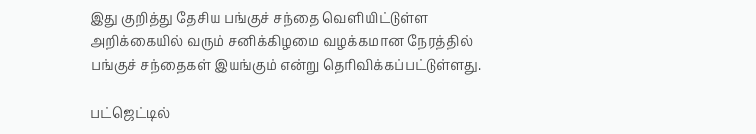இது குறித்து தேசிய பங்குச் சந்தை வெளியிட்டுள்ள அறிக்கையில் வரும் சனிக்கிழமை வழக்கமான நேரத்தில் பங்குச் சந்தைகள் இயங்கும் என்று தெரிவிக்கப்பட்டுள்ளது.

பட்ஜெட்டில்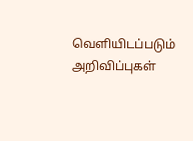வெளியிடப்படும் அறிவிப்புகள்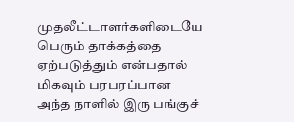முதலீட்டாளர்களிடையே பெரும் தாக்கத்தை ஏற்படுத்தும் என்பதால் மிகவும் பரபரப்பான அந்த நாளில் இரு பங்குச்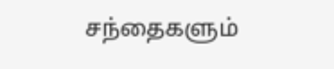சந்தைகளும்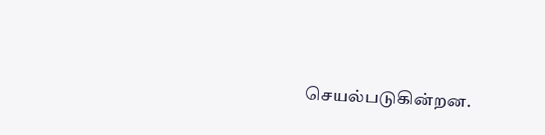செயல்படுகின்றன.